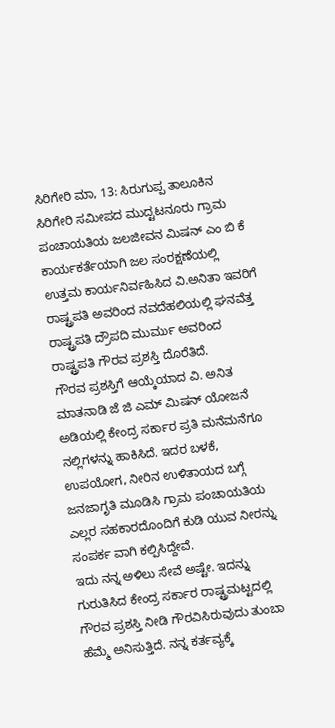ಸಿರಿಗೇರಿ ಮಾ, 13: ಸಿರುಗುಪ್ಪ ತಾಲೂಕಿನ ಸಿರಿಗೇರಿ ಸಮೀಪದ ಮುದ್ಟಟನೂರು ಗ್ರಾಮ ಪಂಚಾಯತಿಯ ಜಲಜೀವನ ಮಿಷನ್ ಎಂ ಬಿ ಕೆ ಕಾರ್ಯಕರ್ತೆಯಾಗಿ ಜಲ ಸಂರಕ್ಷಣೆಯಲ್ಲಿ ಉತ್ತಮ ಕಾರ್ಯನಿರ್ವಹಿಸಿದ ವಿ.ಅನಿತಾ ಇವರಿಗೆ ರಾಷ್ಟ್ರಪತಿ ಅವರಿಂದ ನವದೆಹಲಿಯಲ್ಲಿ ಘನವೆತ್ತ ರಾಷ್ಟ್ರಪತಿ ದ್ರೌಪದಿ ಮುರ್ಮು ಅವರಿಂದ ರಾಷ್ಟ್ರಪತಿ ಗೌರವ ಪ್ರಶಸ್ತಿ ದೊರೆತಿದೆ.
ಗೌರವ ಪ್ರಶಸ್ತಿಗೆ ಆಯ್ಕೆಯಾದ ವಿ. ಅನಿತ ಮಾತನಾಡಿ ಜೆ ಜಿ ಎಮ್ ಮಿಷನ್ ಯೋಜನೆ ಅಡಿಯಲ್ಲಿ ಕೇಂದ್ರ ಸರ್ಕಾರ ಪ್ರತಿ ಮನೆಮನೆಗೂ ನಲ್ಲಿಗಳನ್ನು ಹಾಕಿಸಿದೆ. ಇದರ ಬಳಕೆ, ಉಪಯೋಗ, ನೀರಿನ ಉಳಿತಾಯದ ಬಗ್ಗೆ ಜನಜಾಗೃತಿ ಮೂಡಿಸಿ ಗ್ರಾಮ ಪಂಚಾಯತಿಯ ಎಲ್ಲರ ಸಹಕಾರದೊಂದಿಗೆ ಕುಡಿ ಯುವ ನೀರನ್ನು ಸಂಪರ್ಕ ವಾಗಿ ಕಲ್ಪಿಸಿದ್ದೇವೆ.
ಇದು ನನ್ನ ಅಳಿಲು ಸೇವೆ ಅಷ್ಟೇ. ಇದನ್ನು ಗುರುತಿಸಿದ ಕೇಂದ್ರ ಸರ್ಕಾರ ರಾಷ್ಟ್ರಮಟ್ಟದಲ್ಲಿ ಗೌರವ ಪ್ರಶಸ್ತಿ ನೀಡಿ ಗೌರವಿಸಿರುವುದು ತುಂಬಾ ಹೆಮ್ಮೆ ಅನಿಸುತ್ತಿದೆ. ನನ್ನ ಕರ್ತವ್ಯಕ್ಕೆ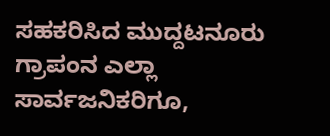ಸಹಕರಿಸಿದ ಮುದ್ದಟನೂರು ಗ್ರಾಪಂನ ಎಲ್ಲಾ ಸಾರ್ವಜನಿಕರಿಗೂ,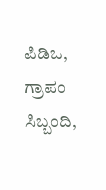ಪಿಡಿಒ, ಗ್ರಾಪಂ ಸಿಬ್ಬಂದಿ,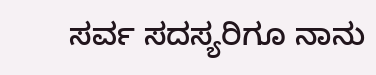ಸರ್ವ ಸದಸ್ಯರಿಗೂ ನಾನು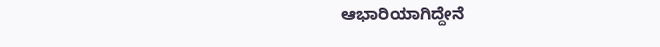ಆಭಾರಿಯಾಗಿದ್ದೇನೆ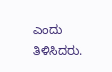ಎಂದು ತಿಳಿಸಿದರು.